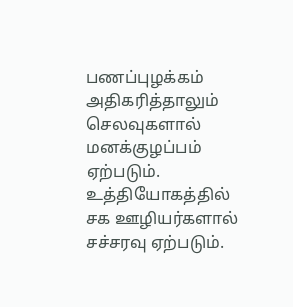பணப்புழக்கம் அதிகரித்தாலும் செலவுகளால் மனக்குழப்பம் ஏற்படும். உத்தியோகத்தில் சக ஊழியர்களால் சச்சரவு ஏற்படும்.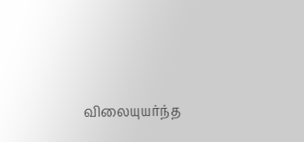விலையுயர்ந்த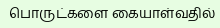பொருட்களை கையாள்வதில்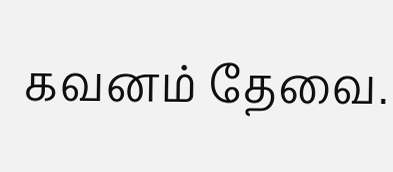கவனம் தேவை.